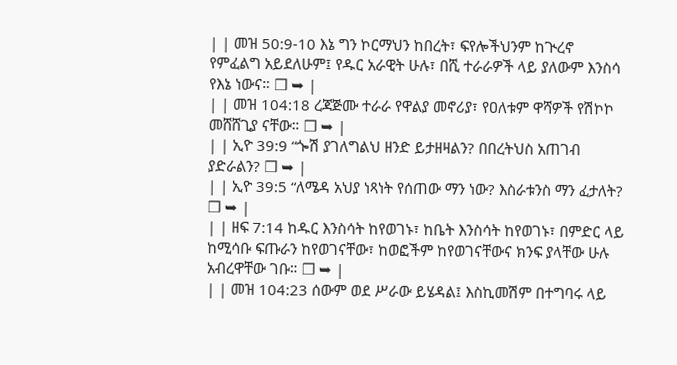| | መዝ 50:9-10 እኔ ግን ኮርማህን ከበረት፣ ፍየሎችህንም ከጒረኖ የምፈልግ አይደለሁም፤ የዱር አራዊት ሁሉ፣ በሺ ተራራዎች ላይ ያለውም እንስሳ የእኔ ነውና። ❒ ➥ |
| | መዝ 104:18 ረጃጅሙ ተራራ የዋልያ መኖሪያ፣ የዐለቱም ዋሻዎች የሽኮኮ መሸሸጊያ ናቸው። ❒ ➥ |
| | ኢዮ 39:9 “ጐሽ ያገለግልህ ዘንድ ይታዘዛልን? በበረትህስ አጠገብ ያድራልን? ❒ ➥ |
| | ኢዮ 39:5 “ለሜዳ አህያ ነጻነት የሰጠው ማን ነው? እስራቱንስ ማን ፈታለት? ❒ ➥ |
| | ዘፍ 7:14 ከዱር እንስሳት ከየወገኑ፣ ከቤት እንስሳት ከየወገኑ፣ በምድር ላይ ከሚሳቡ ፍጡራን ከየወገናቸው፣ ከወፎችም ከየወገናቸውና ክንፍ ያላቸው ሁሉ አብረዋቸው ገቡ። ❒ ➥ |
| | መዝ 104:23 ሰውም ወደ ሥራው ይሄዳል፤ እስኪመሽም በተግባሩ ላይ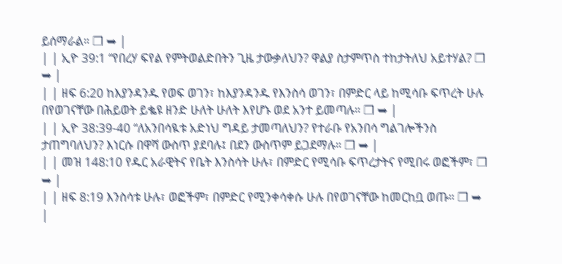ይሰማራል። ❒ ➥ |
| | ኢዮ 39:1 “የበረሃ ፍየል የምትወልድበትን ጊዜ ታውቃለህን? ዋልያ ስታምጥስ ተከታትለህ አይተሃል? ❒ ➥ |
| | ዘፍ 6:20 ከእያንዳንዱ የወፍ ወገን፣ ከእያንዳንዱ የእንስሳ ወገን፣ በምድር ላይ ከሚሳቡ ፍጥረት ሁሉ በየወገናቸው በሕይወት ይቈዩ ዘንድ ሁለት ሁለት እየሆኑ ወደ አንተ ይመጣሉ። ❒ ➥ |
| | ኢዮ 38:39-40 “ለአንበሳዪቱ አድነህ ግዳይ ታመጣለህን? የተራቡ የአንበሳ ግልገሎችንስ ታጠግባለህን? እነርሱ በዋሻ ውስጥ ያደባሉ፤ በደን ውስጥም ይጋደማሉ። ❒ ➥ |
| | መዝ 148:10 የዱር አራዊትና የቤት እንስሳት ሁሉ፣ በምድር የሚሳቡ ፍጥረታትና የሚበሩ ወፎችም፣ ❒ ➥ |
| | ዘፍ 8:19 እንስሳቱ ሁሉ፣ ወፎችም፣ በምድር የሚንቀሳቀሱ ሁሉ በየወገናቸው ከመርከቧ ወጡ። ❒ ➥ |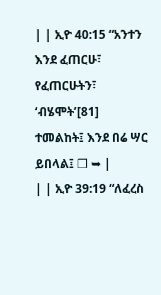| | ኢዮ 40:15 “አንተን እንደ ፈጠርሁ፣ የፈጠርሁትን፣ ‘ብሄሞት’[81] ተመልከት፤ እንደ በሬ ሣር ይበላል፤ ❒ ➥ |
| | ኢዮ 39:19 “ለፈረስ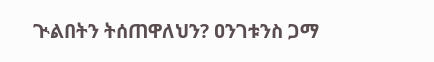ጒልበትን ትሰጠዋለህን? ዐንገቱንስ ጋማ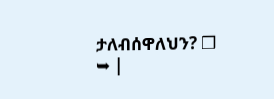ታለብሰዋለህን? ❒ ➥ |